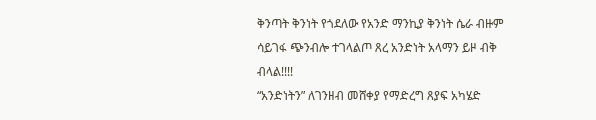ቅንጣት ቅንነት የጎደለው የአንድ ማንኪያ ቅንነት ሴራ ብዙም ሳይገፋ ጭንብሎ ተገላልጦ ጸረ አንድነት አላማን ይዞ ብቅ ብላል!!!!
“አንድነትን” ለገንዘብ መሸቀያ የማድረግ ጸያፍ አካሄድ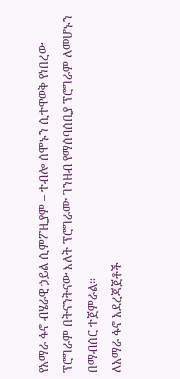የአማራ ፋኖ ብሄራዊ ኃይል ሲምፖዚያም – ተብሎ ሰሞኑን ሲተዋወቅ የነበረው ፕሮግራም በትናንትናው እለት ፕሮግራሙ ገንዘብ የማሰባሰቢያ ፕሮግራም ለመሆኑን በማብሰር ተጀምራል።
ለአማራ ፋኖ አደረጃጀቶች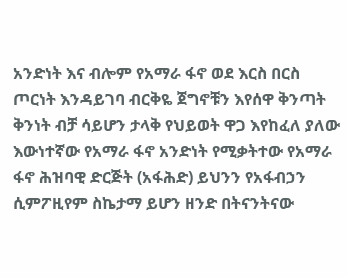አንድነት እና ብሎም የአማራ ፋኖ ወደ እርስ በርስ ጦርነት እንዳይገባ ብርቅዬ ጀግኖቹን እየሰዋ ቅንጣት ቅንነት ብቻ ሳይሆን ታላቅ የህይወት ዋጋ እየከፈለ ያለው እውነተኛው የአማራ ፋኖ አንድነት የሚቃትተው የአማራ ፋኖ ሕዝባዊ ድርጅት (አፋሕድ) ይህንን የአፋብኃን ሲምፖዚየም ስኬታማ ይሆን ዘንድ በትናንትናው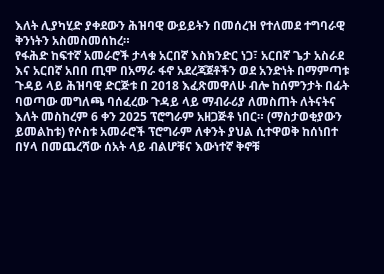እለት ሊያካሂድ ያቀደውን ሕዝባዊ ውይይትን በመሰረዝ የተለመደ ተግባራዊ ቅንነትን አስመስመሰከረ።
የፋሕድ ከፍተኛ አመራሮች ታላቁ አርበኛ እስክንድር ነጋ፣ አርበኛ ጌታ አስራደ እና አርበኛ አበበ ጢሞ በአማራ ፋኖ አደረጃጀቶችን ወደ አንድነት በማምጣቱ ጉዳይ ላይ ሕዝባዊ ድርጅቱ በ 2018 እፈጽመዋለሁ ብሎ ከሰምንታት በፊት ባወጣው መግለጫ ባሰፈረው ጉዳይ ላይ ማብራሪያ ለመስጠት ለትናትና እለት መስከረም 6 ቀን 2025 ፕሮግራም አዘጋጅቶ ነበር። (ማስታወቂያውን ይመልከቱ) የሶስቱ አመራሮች ፕሮግራም ለቀንት ያህል ሲተዋወቅ ከሰነበተ በሃላ በመጨረሻው ሰአት ላይ ብልሆቹና እውነተኛ ቅኖቹ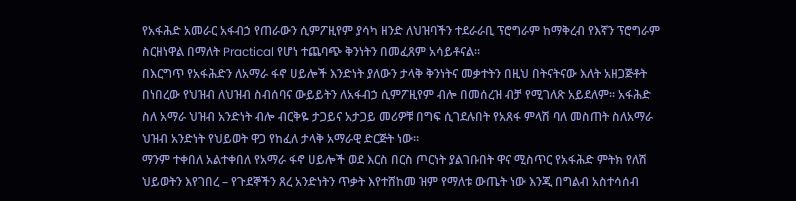የአፋሕድ አመራር አፋብኃ የጠራውን ሲምፖዚየም ያሳካ ዘንድ ለህዝባችን ተደራራቢ ፕሮግራም ከማቅረብ የእኛን ፕሮግራም ስርዘነዋል በማለት Practical የሆነ ተጨባጭ ቅንነትን በመፈጸም አሳይቶናል።
በእርግጥ የአፋሕድን ለአማራ ፋኖ ሀይሎች እንድነት ያለውን ታላቅ ቅንነትና መቃተትን በዚህ በትናትናው እለት አዘጋጅቶት በነበረው የህዝብ ለህዝብ ስብሰባና ውይይትን ለአፋብኃ ሲምፖዚየም ብሎ በመሰረዝ ብቻ የሚገለጽ አይደለም። አፋሕድ ስለ አማራ ህዝብ አንድነት ብሎ ብርቅዬ ታጋይና አታጋይ መሪዎቹ በግፍ ሲገደሉበት የአጸፋ ምላሽ ባለ መስጠት ስለአማራ ህዝብ አንድነት የህይወት ዋጋ የከፈለ ታላቅ አማራዊ ድርጅት ነው።
ማንም ተቀበለ አልተቀበለ የአማራ ፋኖ ሀይሎች ወደ እርስ በርስ ጦርነት ያልገቡበት ዋና ሚስጥር የአፋሕድ ምትክ የለሽ ህይወትን እየገበረ – የጉደኞችን ጸረ አንድነትን ጥቃት እየተሸከመ ዝም የማለቱ ውጤት ነው እንጂ በግልብ አስተሳሰብ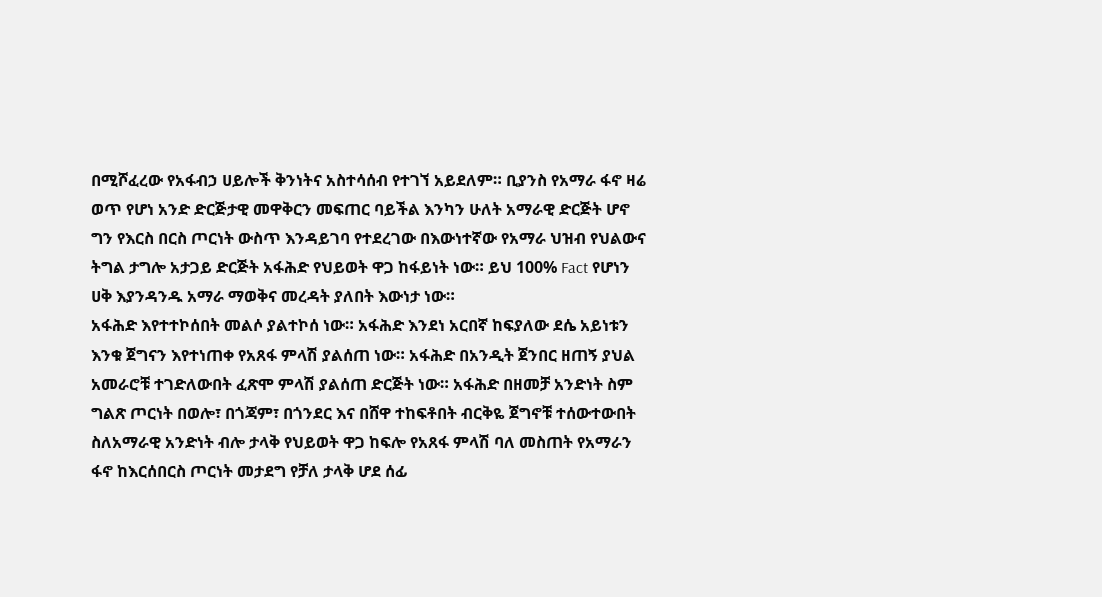በሚሾፈረው የአፋብኃ ሀይሎች ቅንነትና አስተሳሰብ የተገኘ አይደለም። ቢያንስ የአማራ ፋኖ ዛሬ ወጥ የሆነ አንድ ድርጅታዊ መዋቅርን መፍጠር ባይችል እንካን ሁለት አማራዊ ድርጅት ሆኖ ግን የእርስ በርስ ጦርነት ውስጥ እንዳይገባ የተደረገው በእውነተኛው የአማራ ህዝብ የህልውና ትግል ታግሎ አታጋይ ድርጅት አፋሕድ የህይወት ዋጋ ከፋይነት ነው። ይህ 100% Fact የሆነን ሀቅ እያንዳንዱ አማራ ማወቅና መረዳት ያለበት እውነታ ነው።
አፋሕድ እየተተኮሰበት መልሶ ያልተኮሰ ነው። አፋሕድ እንደነ አርበኛ ከፍያለው ደሴ አይነቱን እንቁ ጀግናን እየተነጠቀ የአጸፋ ምላሽ ያልሰጠ ነው። አፋሕድ በአንዲት ጀንበር ዘጠኝ ያህል አመራሮቹ ተገድለውበት ፈጽሞ ምላሽ ያልሰጠ ድርጅት ነው። አፋሕድ በዘመቻ አንድነት ስም ግልጽ ጦርነት በወሎ፣ በጎጃም፣ በጎንደር እና በሸዋ ተከፍቶበት ብርቅዬ ጀግኖቹ ተሰውተውበት ስለአማራዊ አንድነት ብሎ ታላቅ የህይወት ዋጋ ከፍሎ የአጸፋ ምላሽ ባለ መስጠት የአማራን ፋኖ ከእርሰበርስ ጦርነት መታደግ የቻለ ታላቅ ሆደ ሰፊ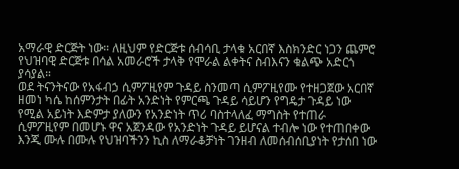አማራዊ ድርጅት ነው። ለዚህም የድርጅቱ ሰብሳቢ ታላቁ አርበኛ እስክንድር ነጋን ጨምሮ የህዝባዊ ድርጅቱ በሳል አመራሮች ታላቅ የሞራል ልቀትና ስብእናን ቁልጭ አድርጎ ያሳያል።
ወደ ትናንትናው የአፋብኃ ሲምፖዚየም ጉዳይ ስንመጣ ሲምፖዚየሙ የተዘጋጀው አርበኛ ዘመነ ካሴ ከሰምንታት በፊት አንድነት የምርጫ ጉዳይ ሳይሆን የግዴታ ጉዳይ ነው የሚል አይነት እድምታ ያለውን የአንድነት ጥሪ ባስተላለፈ ማግስት የተጠራ ሲምፖዚየም በመሆኑ ዋና አጀንዳው የአንድነት ጉዳይ ይሆናል ተብሎ ነው የተጠበቀው እንጂ ሙሉ በሙሉ የህዝባችንን ኪስ ለማራቆቻነት ገንዘብ ለመሰብሰቢያነት የታሰበ ነው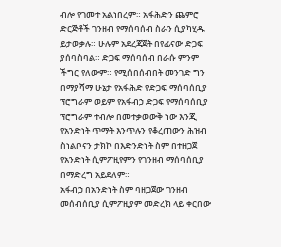ብሎ የገመተ አልነበረም። አፋሕድን ጨምሮ ድርጅቶች ገንዘብ የማሰባሰብ ስራን ሲያካሂዱ ይታወቃሉ። ሁሉም አደረጃጀት በየፊናው ድጋፍ ያሰባስባል። ድጋፍ ማሰባሰብ በራሱ ምንም ችግር የለውም። የሚሰበሰብበት መንገድ ግን በማያሻማ ሁኔታ የአፋሕድ የድጋፍ ማሰባሰቢያ ፕሮግራም ወይም የአፋብኃ ድጋፍ የማሰባሰቢያ ፕሮግራም ተብሎ በመተቃወውቅ ነው እንጂ የአንድነት ጥማት እንጥሉን የቆረጠውን ሕዝብ ስነልቦናን ታክኮ በእድንድነት ስም በተዘጋጀ የአንድነት ሲምፖዚየምን የገንዘብ ማሰባሰቢያ በማድረግ አይደለም።
አፋብኃ በአንድነት ስም ባዘጋጀው ገንዘብ መሰብሰቢያ ሲምፖዚያም መድረክ ላይ ቀርበው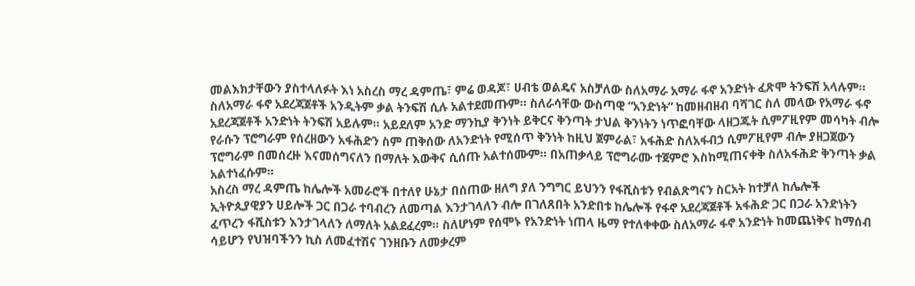መልእክታቸውን ያስተላለፉት እነ አስረስ ማረ ዳምጤ፣ ምሬ ወዳጆ፣ ሀብቴ ወልዴና አስቻለው ስለአማራ አማራ ፋኖ አንድነት ፈጽሞ ትንፍሽ አላሉም። ስለአማራ ፋኖ አደረጃጀቶች አንዲትም ቃል ትንፍሽ ሲሉ አልተደመጡም። ስለራሳቸው ውስጣዊ “አንድነት” ከመዘብዘብ ባሻገር ስለ መላው የአማራ ፋኖ አደረጃጀቶች አንድነት ትንፍሽ አይሉም። አይደለም አንድ ማንኪያ ቅንነት ይቅርና ቅንጣት ታህል ቅንነትን ነጥፎባቸው ላዘጋጁት ሲምፖዚየም መሳካት ብሎ የራሱን ፕሮግራም የሰረዘውን አፋሕድን ስም ጠቅሰው ለአንድነት የሚሰጥ ቅንነት ከዚህ ጀምራል፣ አፋሕድ ስለአፋብኃ ሲምፖዚየም ብሎ ያዘጋጀውን ፕሮግራም በመሰረዙ እናመሰግናለን በማለት እውቅና ሲሰጡ አልተሰሙም። በአጠቃላይ ፕሮግራሙ ተጀምሮ እስከሚጠናቀቅ ስለአፋሕድ ቅንጣት ቃል አልተነፈሱም።
አስረስ ማረ ዳምጤ ከሌሎች አመራሮች በተለየ ሁኔታ በሰጠው ዘለግ ያለ ንግግር ይህንን የፋሺስቱን የብልጽግናን ስርአት ከተቻለ ከሌሎች ኢትዮጲያዊያን ሀይሎች ጋር በጋራ ተባብረን ለመጣል እንታገላለን ብሎ በገለጸበት አንድበቱ ከሌሎች የፋኖ አደረጃጀቶች አፋሕድ ጋር በጋራ አንድነትን ፈጥረን ፋሺስቱን እንታገላለን ለማለት አልደፈረም። ስለሆነም የሰሞኑ የአንድነት ነጠላ ዜማ የተለቀቀው ስለአማራ ፋኖ አንድነት ከመጨነቅና ከማሰብ ሳይሆን የህዝባችንን ኪስ ለመፈተሽና ገንዘቡን ለመቃረም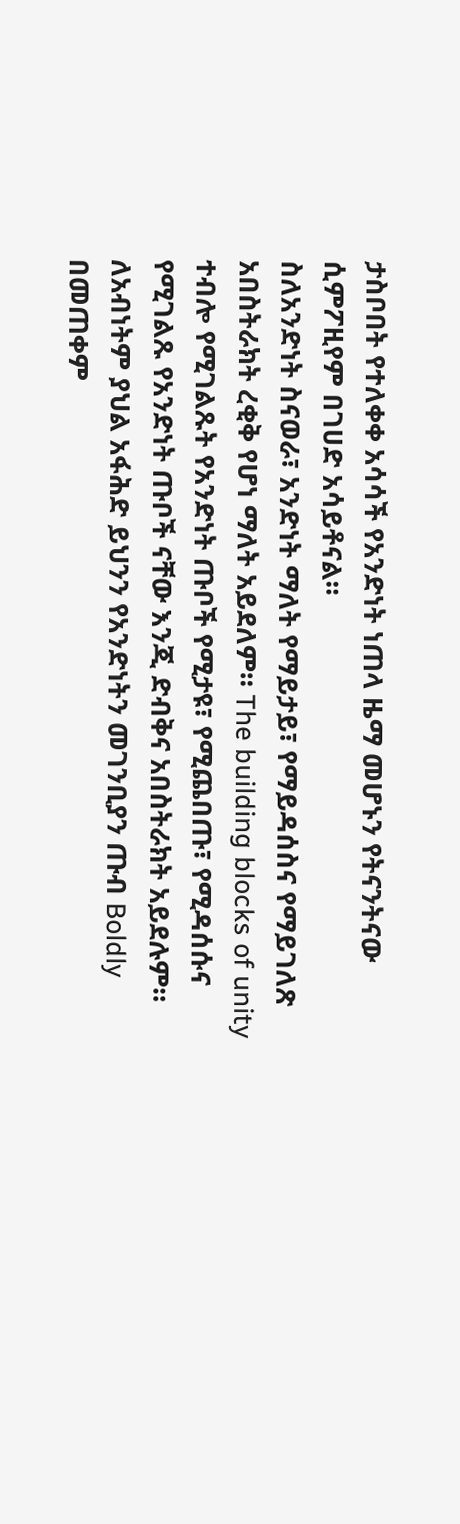ታስቦበት የተለቀቀ አሳሳች የአንድነት ነጠላ ዜማ መሆኑን የትናንትናው ሲምፖዚየም በገሀድ አሳይቶናል።
ስለአንድነት ስናወራ፣ አንድነት ማለት የማይታይ፣ የማይዳሰስና የማይገለጽ አበስትራክት ረቂቅ የሆነ ማለት አይደለም። The building blocks of unity ተብሎ የሚገልጹት የአንድነት ጡቦች የሚታዩ፣ የሚጨበጡ፣ የሚዳሰሱና የሚገልጹ የአንድነት ጡቦች ናቸው እንጂ ድብቅና አበስትራክት አይደሉም። ለአብነትም ያህል አፋሕድ ይህንን የአንድነትን መገንቢያን ጡብ Boldly በመጠቀም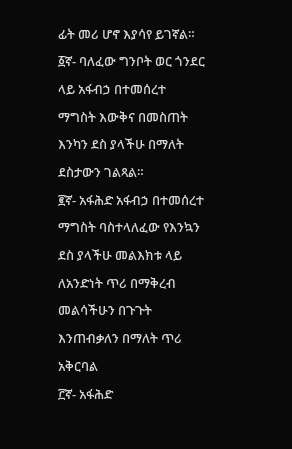ፊት መሪ ሆኖ እያሳየ ይገኛል።
፩ኛ- ባለፈው ግንቦት ወር ጎንደር ላይ አፋብኃ በተመሰረተ ማግስት እውቅና በመስጠት እንካን ደስ ያላችሁ በማለት ደስታውን ገልጻል።
፪ኛ- አፋሕድ አፋብኃ በተመሰረተ ማግስት ባስተላለፈው የእንኳን ደስ ያላችሁ መልእክቱ ላይ ለአንድነት ጥሪ በማቅረብ መልሳችሁን በጉጉት እንጠብቃለን በማለት ጥሪ አቅርባል
፫ኛ- አፋሕድ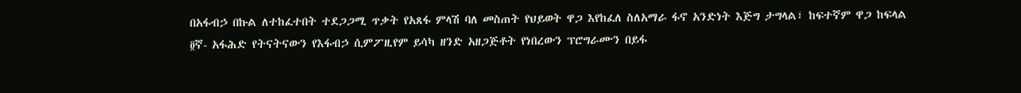በአፋብኃ በኩል ለተከፈተበት ተደጋጋሚ ጥቃት የአጸፋ ምላሽ ባለ መስጠት የህይወት ዋጋ እየከፈለ ስለአማራ ፋኖ አንድነት እጅግ ታግላል፣ ከፍተኛም ዋጋ ከፍላል
፬ኛ- አፋሕድ የትናትናውን የእፋብኃ ሲምፖዚየም ይሳካ ዘንድ አዘጋጅቶት የነበረውን ፕሮግራሙን በይፋ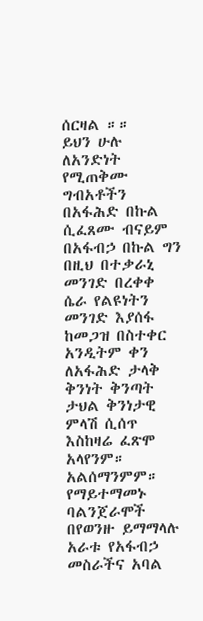ሰርዛል ።።
ይህን ሁሉ ለአንድነት የሚጠቅሙ ግብአቶችን በአፋሕድ በኩል ሲፈጸሙ ብናይም በአፋብኃ በኩል ግን በዚህ በተቃራኒ መንገድ በረቀቀ ሴራ የልዩነትን መንገድ እያሰፋ ከመጋዝ በስተቀር አንዲትም ቀን ለአፋሕድ ታላቅ ቅንነት ቅንጣት ታህል ቅንነታዊ ምላሽ ሲሰጥ እስከዛሬ ፈጽሞ አላየንም። አልሰማንምም።
የማይተማመኑ ባልንጀራሞች በየወንዙ ይማማላሉ
አራቱ የአፋብኃ መስራችና አባል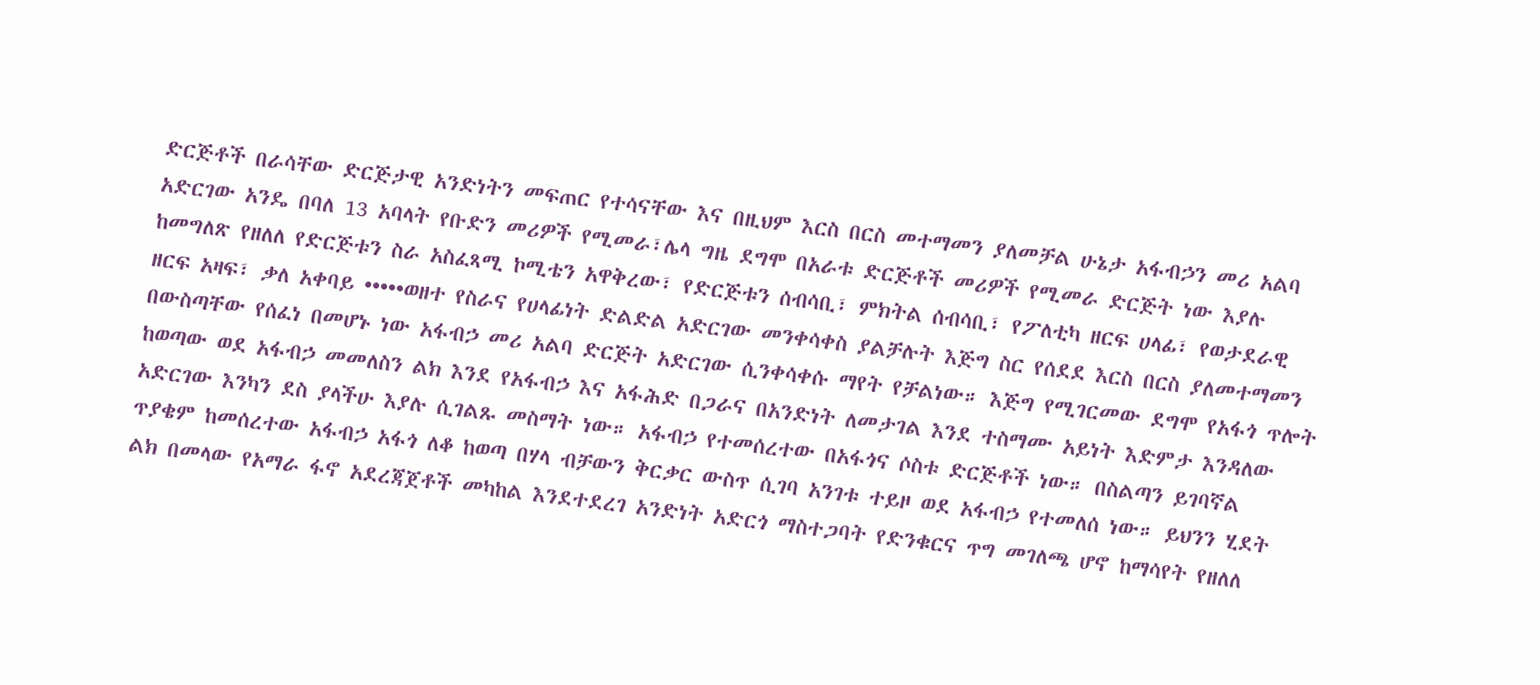ድርጅቶች በራሳቸው ድርጅታዊ አንድነትን መፍጠር የተሳናቸው እና በዚህም እርስ በርስ መተማመን ያለመቻል ሁኔታ አፋብኃን መሪ አልባ አድርገው አንዴ በባለ 13 አባላት የቡድን መሪዎች የሚመራ፣ሌላ ግዜ ደግሞ በአራቱ ድርጅቶች መሪዎች የሚመራ ድርጅት ነው እያሉ ከመግለጽ የዘለለ የድርጅቱን ስራ አስፈጻሚ ኮሚቴን አዋቅረው፣ የድርጅቱን ሰብሳቢ፣ ምክትል ሰብሳቢ፣ የፖለቲካ ዘርፍ ሀላፊ፣ የወታደራዊ ዘርፍ አዛፍ፣ ቃለ አቀባይ •••••ወዘተ የስራና የሀላፊነት ድልድል አድርገው መንቀሳቀስ ያልቻሉት እጅግ ስር የሰደደ እርስ በርስ ያለመተማመን በውስጣቸው የሰፈነ በመሆኑ ነው አፋብኃ መሪ አልባ ድርጅት አድርገው ሲንቀሳቀሱ ማየት የቻልነው። እጅግ የሚገርመው ደግሞ የአፋጎ ጥሎት ከወጣው ወደ አፋብኃ መመለስን ልክ እንደ የአፋብኃ እና አፋሕድ በጋራና በአንድነት ለመታገል እንደ ተስማሙ አይነት እድምታ እንዳለው አድርገው እንካን ደስ ያላችሁ እያሉ ሲገልጹ መስማት ነው። አፋብኃ የተመሰረተው በአፋጎና ሶስቱ ድርጅቶች ነው። በስልጣን ይገባኛል ጥያቄም ከመሰረተው አፋብኃ አፋጎ ለቆ ከወጣ በሃላ ብቻውን ቅርቃር ውስጥ ሲገባ አንገቱ ተይዞ ወደ አፋብኃ የተመለሰ ነው። ይህንን ሂደት ልክ በመላው የአማራ ፋኖ አደረጃጀቶች መካከል እንደተደረገ አንድነት አድርጎ ማስተጋባት የድንቁርና ጥግ መገለጫ ሆኖ ከማሳየት የዘለለ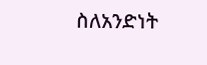ስለአንድነት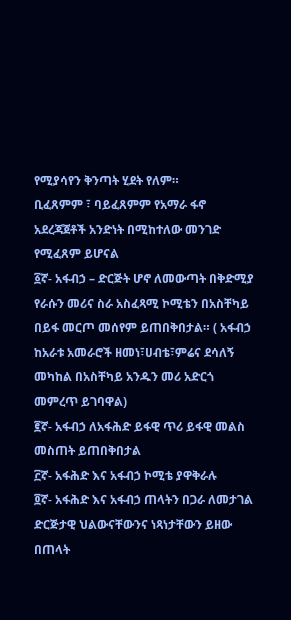የሚያሳየን ቅንጣት ሂደት የለም።
ቢፈጸምም ፣ ባይፈጸምም የአማራ ፋኖ አደረጃጀቶች አንድነት በሚከተለው መንገድ የሚፈጸም ይሆናል
፩ኛ- አፋብኃ – ድርጅት ሆኖ ለመውጣት በቅድሚያ የራሱን መሪና ስራ አስፈጻሚ ኮሚቴን በአስቸካይ በይፋ መርጦ መሰየም ይጠበቅበታል። ( አፋብኃ ከአራቱ አመራሮች ዘመነ፣ሀብቴ፣ምሬና ደሳለኝ መካከል በአስቸካይ አንዱን መሪ አድርጎ መምረጥ ይገባዋል)
፪ኛ- አፋብኃ ለአፋሕድ ይፋዊ ጥሪ ይፋዊ መልስ መስጠት ይጠበቅበታል
፫ኛ- አፋሕድ እና አፋብኃ ኮሚቴ ያዋቅራሉ
፬ኛ- አፋሕድ እና አፋብኃ ጠላትን በጋራ ለመታገል ድርጅታዊ ህልውናቸውንና ነጻነታቸውን ይዘው በጠላት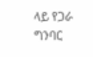ላይ የጋራ ግንባር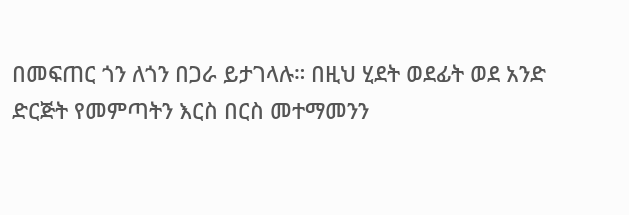በመፍጠር ጎን ለጎን በጋራ ይታገላሉ። በዚህ ሂደት ወደፊት ወደ አንድ ድርጅት የመምጣትን እርስ በርስ መተማመንን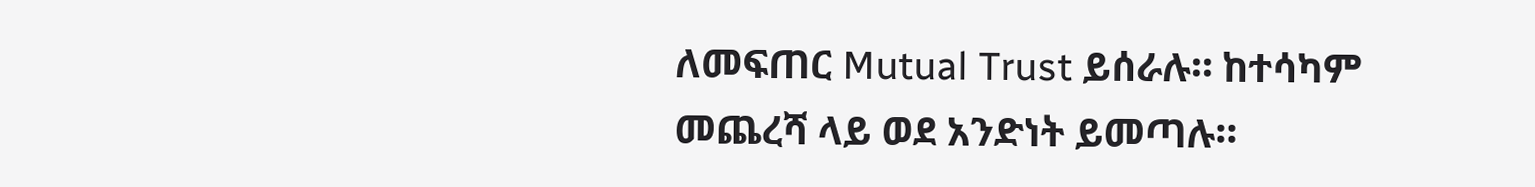ለመፍጠር Mutual Trust ይሰራሉ። ከተሳካም መጨረሻ ላይ ወደ አንድነት ይመጣሉ።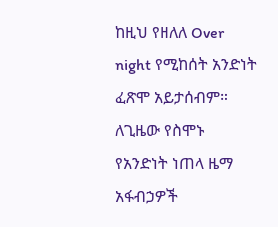ከዚህ የዘለለ Over night የሚከሰት አንድነት ፈጽሞ አይታሰብም። ለጊዜው የስሞኑ የአንድነት ነጠላ ዜማ አፋብኃዎች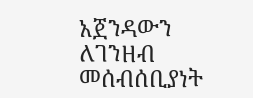አጀንዳውን ለገንዘብ መሰብሰቢያነት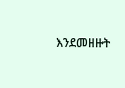እንደመዘዙት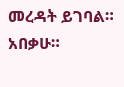መረዳት ይገባል። አበቃሁ።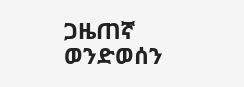ጋዜጠኛ ወንድወሰን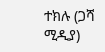ተክሉ (ጋሻ ሚዲያ)